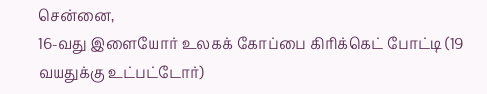சென்னை,
16-வது இளையோர் உலகக் கோப்பை கிரிக்கெட் போட்டி (19 வயதுக்கு உட்பட்டோர்)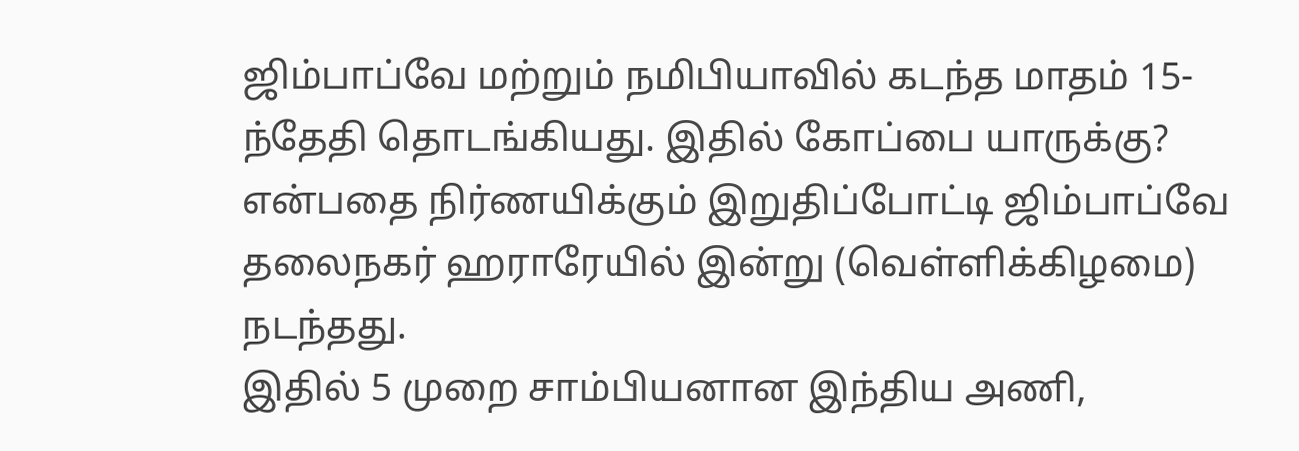ஜிம்பாப்வே மற்றும் நமிபியாவில் கடந்த மாதம் 15-ந்தேதி தொடங்கியது. இதில் கோப்பை யாருக்கு? என்பதை நிர்ணயிக்கும் இறுதிப்போட்டி ஜிம்பாப்வே தலைநகர் ஹராரேயில் இன்று (வெள்ளிக்கிழமை) நடந்தது.
இதில் 5 முறை சாம்பியனான இந்திய அணி,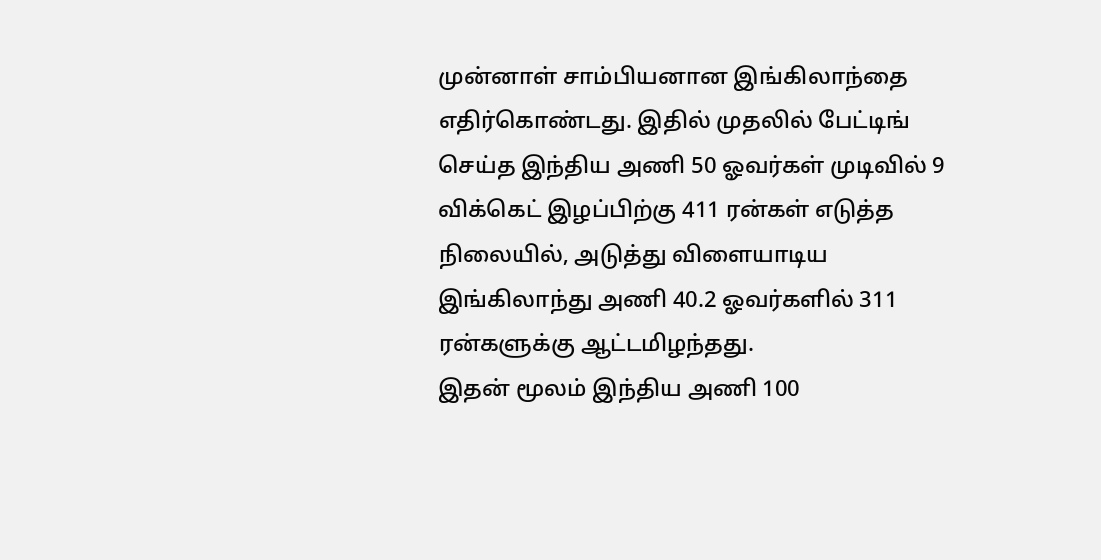முன்னாள் சாம்பியனான இங்கிலாந்தை எதிர்கொண்டது. இதில் முதலில் பேட்டிங் செய்த இந்திய அணி 50 ஓவர்கள் முடிவில் 9 விக்கெட் இழப்பிற்கு 411 ரன்கள் எடுத்த நிலையில், அடுத்து விளையாடிய இங்கிலாந்து அணி 40.2 ஓவர்களில் 311 ரன்களுக்கு ஆட்டமிழந்தது.
இதன் மூலம் இந்திய அணி 100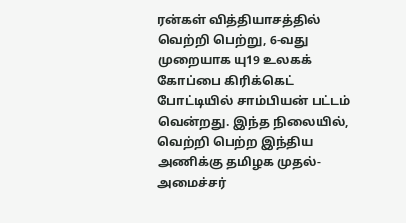ரன்கள் வித்தியாசத்தில் வெற்றி பெற்று, 6-வது முறையாக யு19 உலகக் கோப்பை கிரிக்கெட் போட்டியில் சாம்பியன் பட்டம் வென்றது. இந்த நிலையில், வெற்றி பெற்ற இந்திய அணிக்கு தமிழக முதல்-அமைச்சர்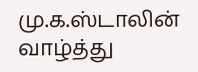மு.க.ஸ்டாலின் வாழ்த்து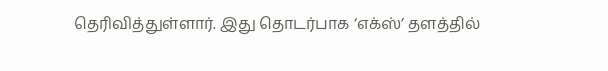தெரிவித்துள்ளார். இது தொடர்பாக ‘எக்ஸ்’ தளத்தில்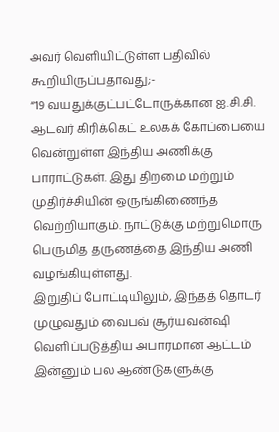அவர் வெளியிட்டுள்ள பதிவில் கூறியிருப்பதாவது;-
“19 வயதுக்குட்பட்டோருக்கான ஐ.சி.சி. ஆடவர் கிரிக்கெட் உலகக் கோப்பையை வென்றுள்ள இந்திய அணிக்கு பாராட்டுகள். இது திறமை மற்றும் முதிர்ச்சியின் ஒருங்கிணைந்த வெற்றியாகும். நாட்டுக்கு மற்றுமொரு பெருமித தருணத்தை இந்திய அணி வழங்கியுள்ளது.
இறுதிப் போட்டியிலும், இந்தத் தொடர் முழுவதும் வைபவ் சூர்யவன்ஷி வெளிப்படுத்திய அபாரமான ஆட்டம் இன்னும் பல ஆண்டுகளுக்கு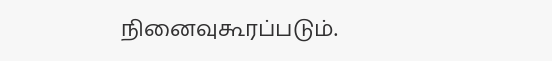நினைவுகூரப்படும்.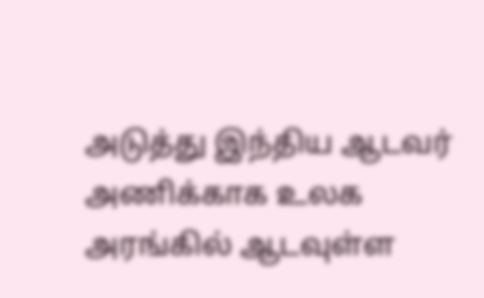அடுத்து இந்திய ஆடவர் அணிக்காக உலக அரங்கில் ஆடவுள்ள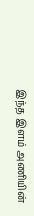இந்த இளம் அணியின்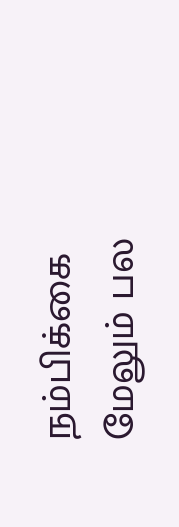நம்பிக்கை மேலும் பல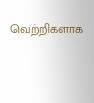வெற்றிகளாக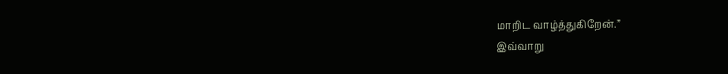மாறிட வாழ்த்துகிறேன்.”
இவ்வாறு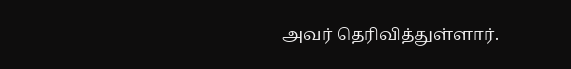அவர் தெரிவித்துள்ளார்.